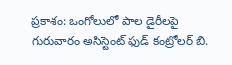ప్రకాశం: ఒంగోలులో పాల డైరీలపై గురువారం అసిస్టెంట్ ఫుడ్ కంట్రోలర్ బి.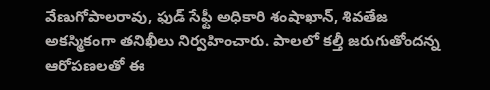వేణుగోపాలరావు, ఫుడ్ సేఫ్టీ అధికారి శంషాఖాన్, శివతేజ అకస్మికంగా తనిఖీలు నిర్వహించారు. పాలలో కల్తీ జరుగుతోందన్న ఆరోపణలతో ఈ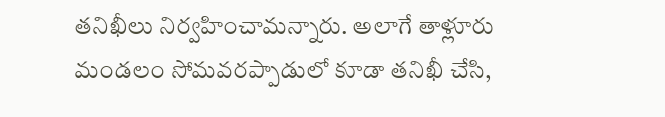తనిఖీలు నిర్వహించామన్నారు. అలాగే తాళ్లూరు మండలం సోమవరప్పాడులో కూడా తనిఖీ చేసి,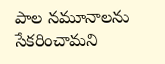పాల నమూనాలను సేకరించామని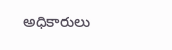అధికారులు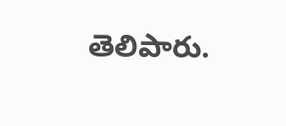తెలిపారు.